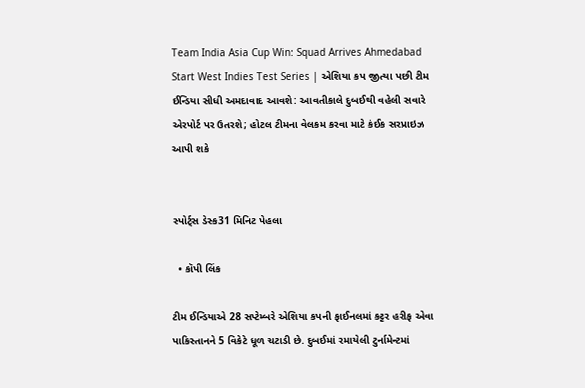Team India Asia Cup Win: Squad Arrives Ahmedabad Start West Indies Test Series | એશિયા કપ જીત્યા પછી ટીમ ઈન્ડિયા સીધી અમદાવાદ આવશે: આવતીકાલે દુબઈથી વહેલી સવારે એરપોર્ટ પર ઉતરશે; હોટલ ટીમના વેલકમ કરવા માટે કંઈક સરપ્રાઇઝ આપી શકે


સ્પોર્ટ્સ ડેસ્ક31 મિનિટ પેહલા

  • કૉપી લિંક

ટીમ ઈન્ડિયાએ 28 સપ્ટેમ્બરે એશિયા કપની ફાઈનલમાં કટ્ટર હરીફ એવા પાકિસ્તાનને 5 વિકેટે ધૂળ ચટાડી છે. દુબઈમાં રમાયેલી ટુર્નામેન્ટમાં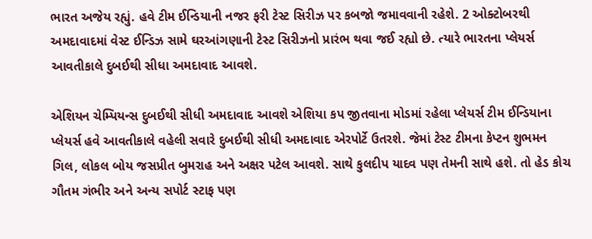ભારત અજેય રહ્યું. હવે ટીમ ઈન્ડિયાની નજર ફરી ટેસ્ટ સિરીઝ પર કબજો જમાવવાની રહેશે. 2 ઓક્ટોબરથી અમદાવાદમાં વેસ્ટ ઈન્ડિઝ સામે ઘરઆંગણાની ટેસ્ટ સિરીઝનો પ્રારંભ થવા જઈ રહ્યો છે. ત્યારે ભારતના પ્લેયર્સ આવતીકાલે દુબઈથી સીધા અમદાવાદ આવશે.

એશિયન ચેમ્પિયન્સ દુબઈથી સીધી અમદાવાદ આવશે એશિયા કપ જીતવાના મોડમાં રહેલા પ્લેયર્સ ટીમ ઈન્ડિયાના પ્લેયર્સ હવે આવતીકાલે વહેલી સવારે દુબઈથી સીધી અમદાવાદ એરપોર્ટે ઉતરશે. જેમાં ટેસ્ટ ટીમના કેપ્ટન શુભમન ગિલ, લોકલ બોય જસપ્રીત બુમરાહ અને અક્ષર પટેલ આવશે. સાથે કુલદીપ યાદવ પણ તેમની સાથે હશે. તો હેડ કોચ ગૌતમ ગંભીર અને અન્ય સપોર્ટ સ્ટાફ પણ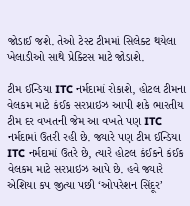જોડાઈ જશે. તેઓ ટેસ્ટ ટીમમાં સિલેક્ટ થયેલા ખેલાડીઓ સાથે પ્રેક્ટિસ માટે જોડાશે.

ટીમ ઈન્ડિયા ITC નર્મદામાં રોકાશે, હોટલ ટીમના વેલકમ માટે કંઈક સરપ્રાઇઝ આપી શકે ભારતીય ટીમ દર વખતની જેમ આ વખતે પણ ITC નર્મદામાં ઉતરી રહી છે. જ્યારે પણ ટીમ ઈન્ડિયા ITC નર્મદામાં ઉતરે છે, ત્યારે હોટલ કંઈકને કંઈક વેલકમ માટે સરપ્રાઇઝ આપે છે. હવે જ્યારે એશિયા કપ જીત્યા પછી ‘ઓપરેશન સિંદૂર’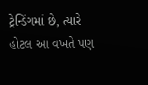ટ્રેન્ડિંગમાં છે, ત્યારે હોટલ આ વખતે પણ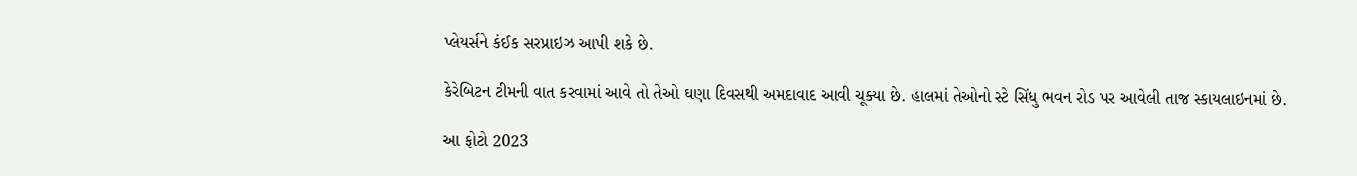પ્લેયર્સને કંઈક સરપ્રાઇઝ આપી શકે છે.

કેરેબિટન ટીમની વાત કરવામાં આવે તો તેઓ ઘણા દિવસથી અમદાવાદ આવી ચૂક્યા છે. હાલમાં તેઓનો સ્ટે સિંધુ ભવન રોડ પર આવેલી તાજ સ્કાયલાઇનમાં છે.

આ ફોટો 2023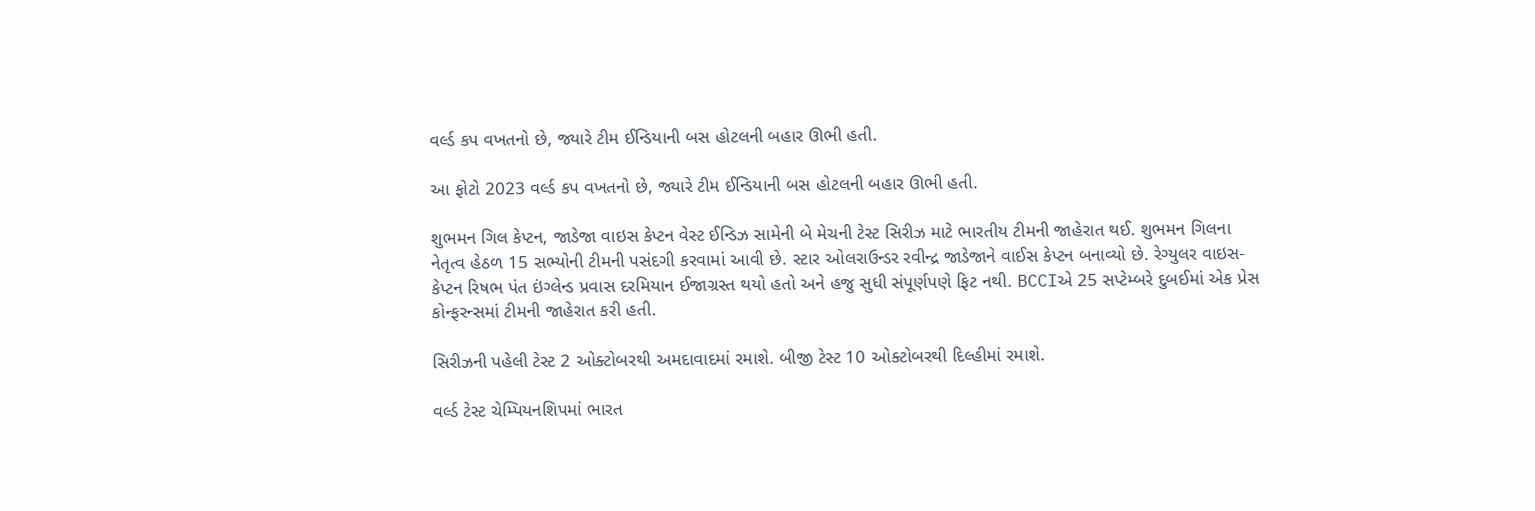વર્લ્ડ કપ વખતનો છે, જ્યારે ટીમ ઈન્ડિયાની બસ હોટલની બહાર ઊભી હતી.

આ ફોટો 2023 વર્લ્ડ કપ વખતનો છે, જ્યારે ટીમ ઈન્ડિયાની બસ હોટલની બહાર ઊભી હતી.

શુભમન ગિલ કેપ્ટન, જાડેજા વાઇસ કેપ્ટન વેસ્ટ ઈન્ડિઝ સામેની બે મેચની ટેસ્ટ સિરીઝ માટે ભારતીય ટીમની જાહેરાત થઈ. શુભમન ગિલના નેતૃત્વ હેઠળ 15 સભ્યોની ટીમની પસંદગી કરવામાં આવી છે. સ્ટાર ઓલરાઉન્ડર રવીન્દ્ર જાડેજાને વાઈસ કેપ્ટન બનાવ્યો છે. રેગ્યુલર વાઇસ-કેપ્ટન રિષભ પંત ઇંગ્લેન્ડ પ્રવાસ દરમિયાન ઈજાગ્રસ્ત થયો હતો અને હજુ સુધી સંપૂર્ણપણે ફિટ નથી. BCCIએ 25 સપ્ટેમ્બરે દુબઈમાં એક પ્રેસ કોન્ફરન્સમાં ટીમની જાહેરાત કરી હતી.

સિરીઝની પહેલી ટેસ્ટ 2 ઓક્ટોબરથી અમદાવાદમાં રમાશે. બીજી ટેસ્ટ 10 ઓક્ટોબરથી દિલ્હીમાં રમાશે.

વર્લ્ડ ટેસ્ટ ચેમ્પિયનશિપમાં ભારત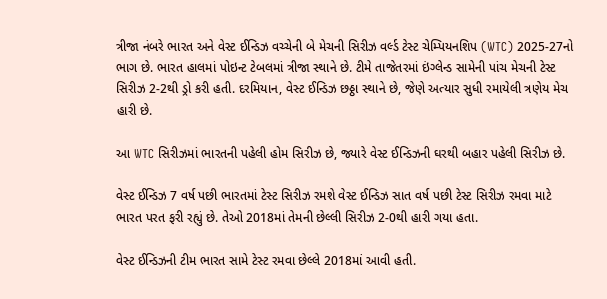ત્રીજા નંબરે ભારત અને વેસ્ટ ઈન્ડિઝ વચ્ચેની બે મેચની સિરીઝ વર્લ્ડ ટેસ્ટ ચેમ્પિયનશિપ (WTC) 2025-27નો ભાગ છે. ભારત હાલમાં પોઇન્ટ ટેબલમાં ત્રીજા સ્થાને છે. ટીમે તાજેતરમાં ઇંગ્લેન્ડ સામેની પાંચ મેચની ટેસ્ટ સિરીઝ 2-2થી ડ્રો કરી હતી. દરમિયાન, વેસ્ટ ઈન્ડિઝ છઠ્ઠા સ્થાને છે, જેણે અત્યાર સુધી રમાયેલી ત્રણેય મેચ હારી છે.

આ WTC સિરીઝમાં ભારતની પહેલી હોમ સિરીઝ છે, જ્યારે વેસ્ટ ઈન્ડિઝની ઘરથી બહાર પહેલી સિરીઝ છે.

વેસ્ટ ઈન્ડિઝ 7 વર્ષ પછી ભારતમાં ટેસ્ટ સિરીઝ રમશે વેસ્ટ ઈન્ડિઝ સાત વર્ષ પછી ટેસ્ટ સિરીઝ રમવા માટે ભારત પરત ફરી રહ્યું છે. તેઓ 2018માં તેમની છેલ્લી સિરીઝ 2-0થી હારી ગયા હતા.

વેસ્ટ ઈન્ડિઝની ટીમ ભારત સામે ટેસ્ટ રમવા છેલ્લે 2018માં આવી હતી.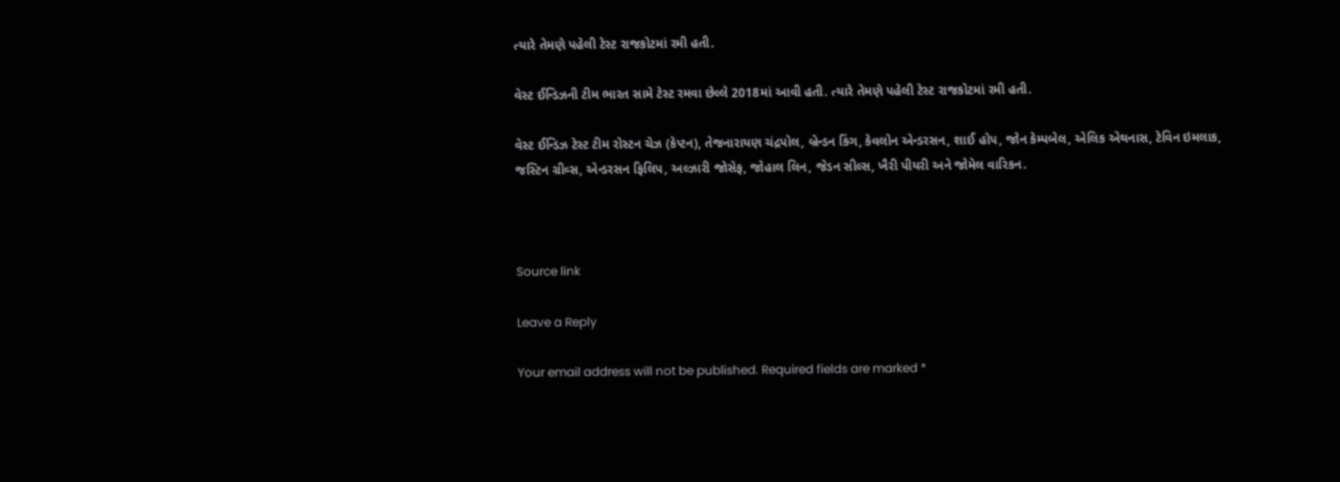ત્યારે તેમણે પહેલી ટેસ્ટ રાજકોટમાં રમી હતી.

વેસ્ટ ઈન્ડિઝની ટીમ ભારત સામે ટેસ્ટ રમવા છેલ્લે 2018માં આવી હતી. ત્યારે તેમણે પહેલી ટેસ્ટ રાજકોટમાં રમી હતી.

વેસ્ટ ઈન્ડિઝ ટેસ્ટ ટીમ રોસ્ટન ચેઝ (કેપ્ટન), તેજનારાયણ ચંદ્રપોલ, બ્રેન્ડન કિંગ, કેવલોન એન્ડરસન, શાઈ હોપ, જોન કેમ્પબેલ, એલિક એથનાસ, ટેવિન ઇમલાક, જસ્ટિન ગ્રીવ્સ, એન્ડરસન ફિલિપ, અલ્ઝારી જોસેફ, જોહાલ લિન, જેડન સીલ્સ, ખૈરી પીયરી અને જોમેલ વારિકન.



Source link

Leave a Reply

Your email address will not be published. Required fields are marked *